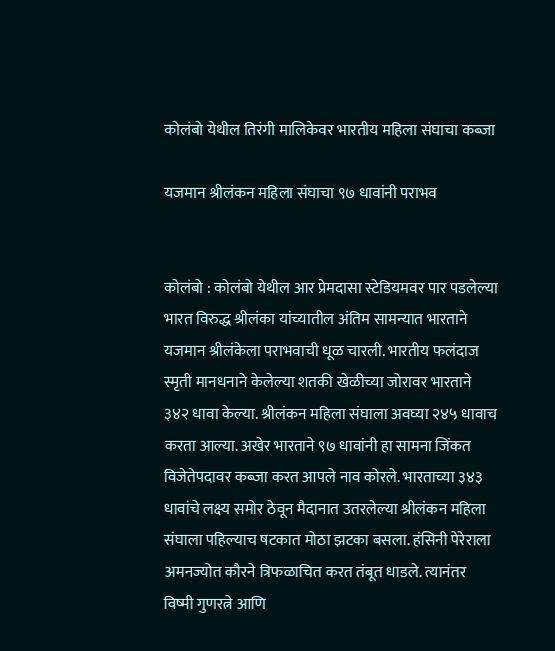कोलंबो येथील तिरंगी मालिकेवर भारतीय महिला संघाचा कब्जा

यजमान श्रीलंकन महिला संघाचा ९७ धावांनी पराभव


कोलंबो : कोलंबो येथील आर प्रेमदासा स्टेडियमवर पार पडलेल्या भारत विरुद्ध श्रीलंका यांच्यातील अंतिम सामन्यात भारताने यजमान श्रीलंकेला पराभवाची धूळ चारली. भारतीय फलंदाज स्मृती मानधनाने केलेल्या शतकी खेळीच्या जोरावर भारताने ३४२ धावा केल्या. श्रीलंकन महिला संघाला अवघ्या २४५ धावाच करता आल्या. अखेर भारताने ९७ धावांनी हा सामना जिंकत विजेतेपदावर कब्जा करत आपले नाव कोरले. भारताच्या ३४३ धावांचे लक्ष्य समोर ठेवून मैदानात उतरलेल्या श्रीलंकन महिला संघाला पहिल्याच षटकात मोठा झटका बसला. हंसिनी पेरेराला अमनज्योत कौरने त्रिफळाचित करत तंबूत धाडले. त्यानंतर विष्मी गुणरत्ने आणि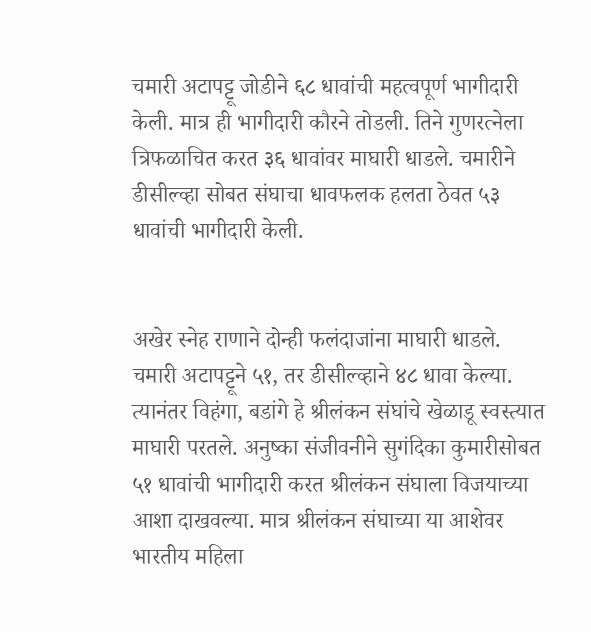चमारी अटापट्टू जोडीने ६८ धावांची महत्वपूर्ण भागीदारी केली. मात्र ही भागीदारी कौरने तोडली. तिने गुणरत्नेला त्रिफळाचित करत ३६ धावांवर माघारी धाडले. चमारीने डीसील्व्हा सोबत संघाचा धावफलक हलता ठेवत ५३ धावांची भागीदारी केली.


अखेर स्नेह राणाने दोन्ही फलंदाजांना माघारी धाडले. चमारी अटापट्टूने ५१, तर डीसील्व्हाने ४८ धावा केल्या. त्यानंतर विहंगा, बडांगे हे श्रीलंकन संघांचे खेळाडू स्वस्त्यात माघारी परतले. अनुष्का संजीवनीने सुगंदिका कुमारीसोबत ५१ धावांची भागीदारी करत श्रीलंकन संघाला विजयाच्या आशा दाखवल्या. मात्र श्रीलंकन संघाच्या या आशेवर भारतीय महिला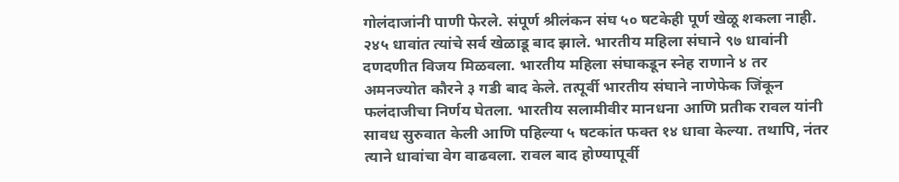गोलंदाजांनी पाणी फेरले. संपूर्ण श्रीलंकन संघ ५० षटकेही पूर्ण खेळू शकला नाही. २४५ धावांत त्यांचे सर्व खेळाडू बाद झाले. भारतीय महिला संघाने ९७ धावांनी दणदणीत विजय मिळवला. भारतीय महिला संघाकडून स्नेह राणाने ४ तर अमनज्योत कौरने ३ गडी बाद केले. तत्पूर्वी भारतीय संघाने नाणेफेक जिंकून फलंदाजीचा निर्णय घेतला. भारतीय सलामीवीर मानधना आणि प्रतीक रावल यांनी सावध सुरुवात केली आणि पहिल्या ५ षटकांत फक्त १४ धावा केल्या. तथापि, नंतर त्याने धावांचा वेग वाढवला. रावल बाद होण्यापूर्वी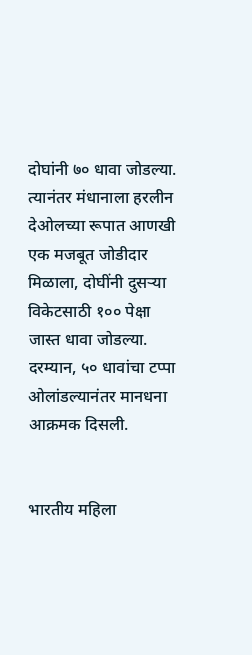दोघांनी ७० धावा जोडल्या. त्यानंतर मंधानाला हरलीन देओलच्या रूपात आणखी एक मजबूत जोडीदार मिळाला, दोघींनी दुसऱ्या विकेटसाठी १०० पेक्षा जास्त धावा जोडल्या. दरम्यान, ५० धावांचा टप्पा ओलांडल्यानंतर मानधना आक्रमक दिसली.


भारतीय महिला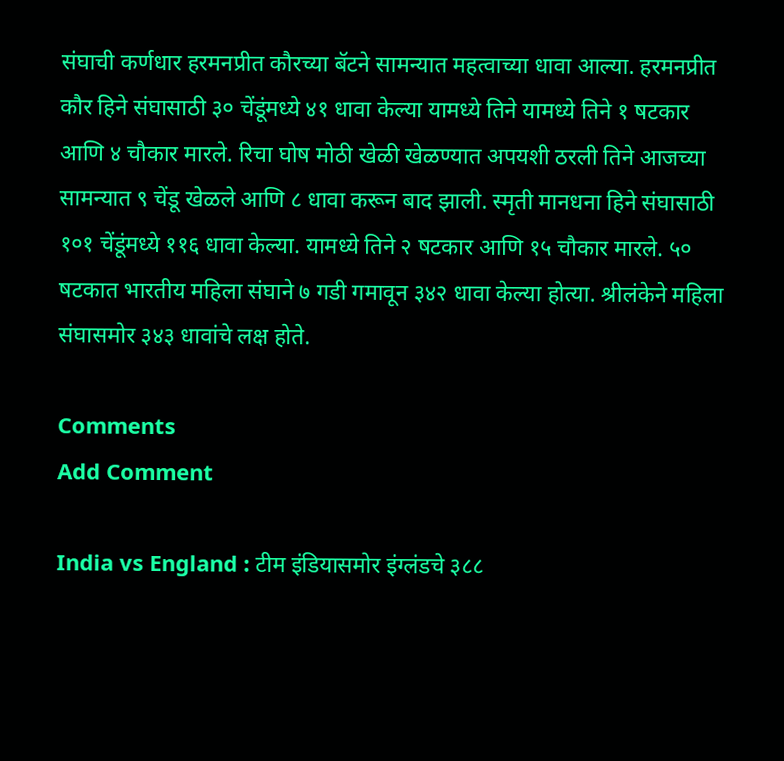संघाची कर्णधार हरमनप्रीत कौरच्या बॅटने सामन्यात महत्वाच्या धावा आल्या. हरमनप्रीत कौर हिने संघासाठी ३० चेंडूंमध्ये ४१ धावा केल्या यामध्ये तिने यामध्ये तिने १ षटकार आणि ४ चौकार मारले. रिचा घोष मोठी खेळी खेळण्यात अपयशी ठरली तिने आजच्या सामन्यात ९ चेंडू खेळले आणि ८ धावा करून बाद झाली. स्मृती मानधना हिने संघासाठी १०१ चेंडूंमध्ये ११६ धावा केल्या. यामध्ये तिने २ षटकार आणि १५ चौकार मारले. ५० षटकात भारतीय महिला संघाने ७ गडी गमावून ३४२ धावा केल्या होत्या. श्रीलंकेने महिला संघासमोर ३४३ धावांचे लक्ष होते.

Comments
Add Comment

India vs England : टीम इंडियासमोर इंग्लंडचे ३८८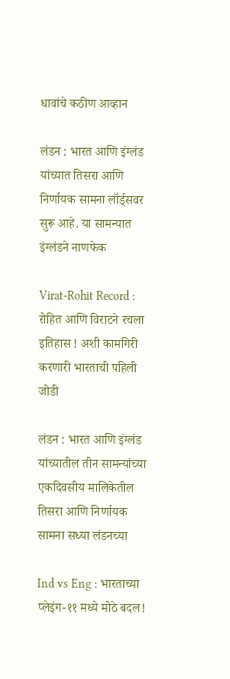धावांचे कठीण आव्हान

लंडन : भारत आणि इंग्लंड यांच्यात तिसरा आणि निर्णायक सामना लॉर्ड्सवर सुरू आहे. या सामन्यात इंग्लंडने नाणफेक

Virat-Rohit Record : रोहित आणि विराटने रचला इतिहास ! अशी कामगिरी करणारी भारताची पहिली जोडी

लंडन : भारत आणि इंग्लंड यांच्यातील तीन सामन्यांच्या एकदिवसीय मालिकेतील तिसरा आणि निर्णायक सामना सध्या लंडनच्या

Ind vs Eng : भारताच्या प्लेइंग-११ मध्ये मोठे बदल!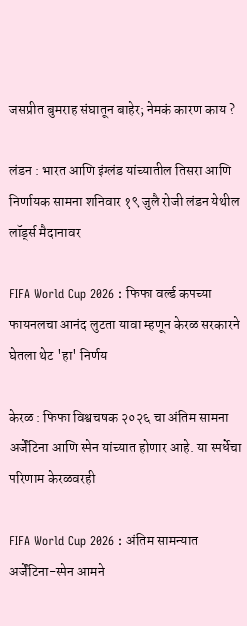जसप्रीत बुमराह संघातून बाहेर; नेमकं कारण काय ?

लंडन : भारत आणि इंग्लंड यांच्यातील तिसरा आणि निर्णायक सामना शनिवार १९ जुलै रोजी लंडन येथील लॉर्ड्स मैदानावर

FIFA World Cup 2026 : फिफा वर्ल्ड कपच्या फायनलचा आनंद लुटता यावा म्हणून केरळ सरकारने घेतला थेट 'हा' निर्णय

केरळ : फिफा विश्वचषक २०२६ चा अंतिम सामना अर्जेंटिना आणि स्पेन यांच्यात होणार आहे. या स्पर्धेचा परिणाम केरळवरही

FIFA World Cup 2026 : अंतिम सामन्यात अर्जेंटिना-स्पेन आमने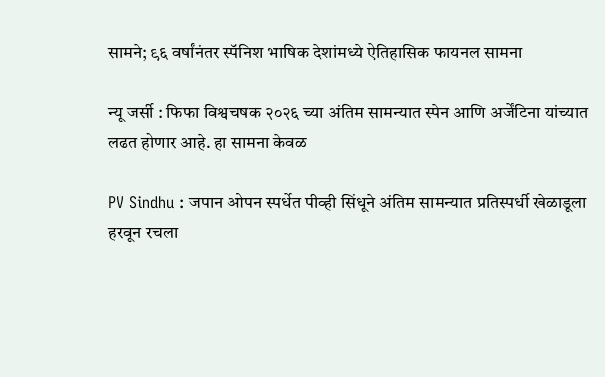सामने; ९६ वर्षांनंतर स्पॅनिश भाषिक देशांमध्ये ऐतिहासिक फायनल सामना

न्यू जर्सी : फिफा विश्वचषक २०२६ च्या अंतिम सामन्यात स्पेन आणि अर्जेंटिना यांच्यात लढत होणार आहे. हा सामना केवळ

PV Sindhu : जपान ओपन स्पर्धेत पीव्ही सिंधूने अंतिम सामन्यात प्रतिस्पर्धी खेळाडूला हरवून रचला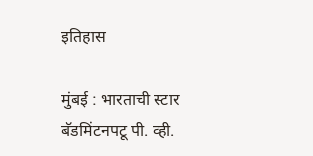इतिहास

मुंबई : भारताची स्टार बॅडमिंटनपटू पी. व्ही.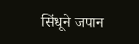सिंधूने जपान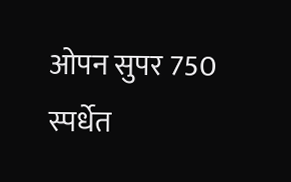ओपन सुपर 750 स्पर्धेत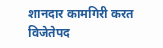शानदार कामगिरी करत विजेतेपद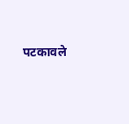पटकावले